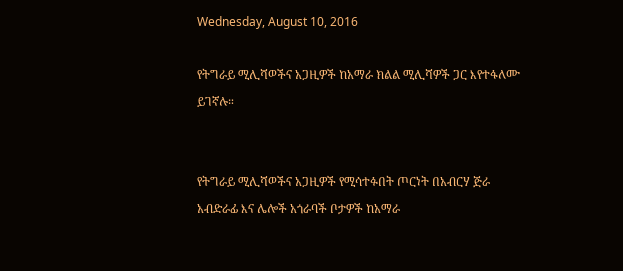Wednesday, August 10, 2016

የትግራይ ሚሊሻወችና አጋዚዎች ከአማራ ክልል ሚሊሻዎች ጋር እየተፋለሙ ይገኛሉ።


የትግራይ ሚሊሻወችና አጋዚዎች የሚሳተፉበት ጦርነት በአብርሃ ጅራ አብድራፊ እና ሌሎች አጎራባች ቦታዎች ከአማራ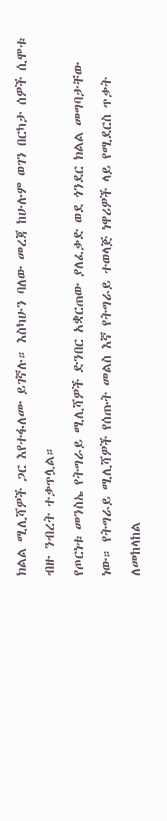ክልል ሚሊሻዎች ጋር እየተፋለሙ ይገኛሉ። እስካሁን ባለው መረጃ ከሁሉም ወገን በርካታ ሰዎች ሲሞቱ ብዙ ንብረት ተቃጥሏል።
የጦርነቱ መንስኤ የትግራይ ሚሊሻዎች ድንበር አቋርጠው ያለፈቃድ ወደ ጎንደር ክልል መግባታቸው ነው። የትግራይ ሚሊሻዎች የሰጡት መልስ እኛ የትግራይ ተወላጅ ነዋሪዎች ላይ የሚደርስ ጥቃት ለመከላከል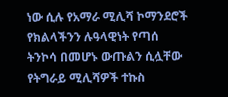ነው ሲሉ የአማራ ሚሊሻ ኮማንደሮች የክልላችንን ሉዓላዊነት የጣሰ ትንኮሳ በመሆኑ ውጡልን ሲሏቸው የትግራይ ሚሊሻዎች ተኩስ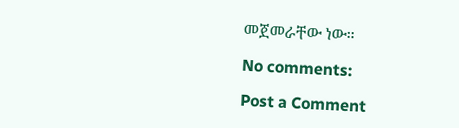መጀመራቸው ነው።

No comments:

Post a Comment